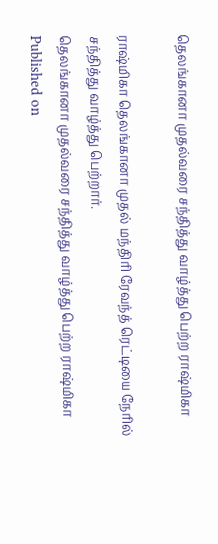தெலங்கானா முதல்வரை சந்தித்து வாழ்த்து பெற்ற ராஷ்மிகா

ராஷ்மிகா தெலங்கானா முதல் மந்திரி ரேவந்த் ரெட்டியை நேரில் சந்தித்து வாழ்த்து பெற்றார்.
தெலங்கானா முதல்வரை சந்தித்து வாழ்த்து பெற்ற ராஷ்மிகா
Published on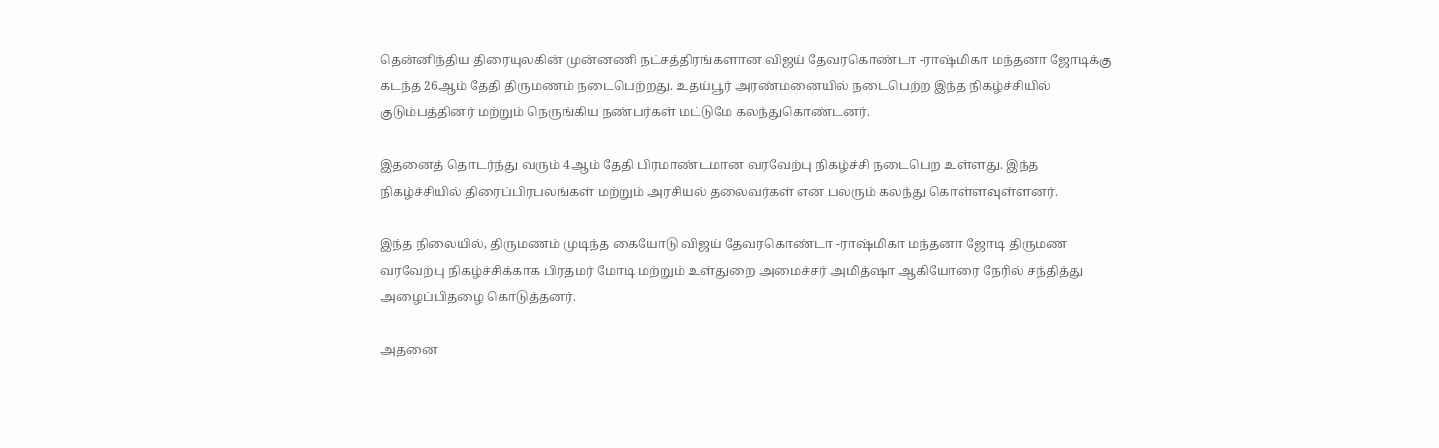தென்னிந்திய திரையுலகின் முன்னணி நட்சத்திரங்களான விஜய் தேவரகொண்டா -ராஷ்மிகா மந்தனா ஜோடிக்கு கடந்த 26ஆம் தேதி திருமணம் நடைபெற்றது. உதய்பூர் அரண்மனையில் நடைபெற்ற இந்த நிகழ்ச்சியில் குடும்பத்தினர் மற்றும் நெருங்கிய நண்பர்கள் மட்டுமே கலந்துகொண்டனர்.

இதனைத் தொடர்ந்து வரும் 4ஆம் தேதி பிரமாண்டமான வரவேற்பு நிகழ்ச்சி நடைபெற உள்ளது. இந்த நிகழ்ச்சியில் திரைப்பிரபலங்கள் மற்றும் அரசியல் தலைவர்கள் என பலரும் கலந்து கொள்ளவுள்ளனர்.

இந்த நிலையில், திருமணம் முடிந்த கையோடு விஜய் தேவரகொண்டா -ராஷ்மிகா மந்தனா ஜோடி திருமண வரவேற்பு நிகழ்ச்சிக்காக பிரதமர் மோடி மற்றும் உள்துறை அமைச்சர் அமித்ஷா ஆகியோரை நேரில் சந்தித்து அழைப்பிதழை கொடுத்தனர்.

அதனை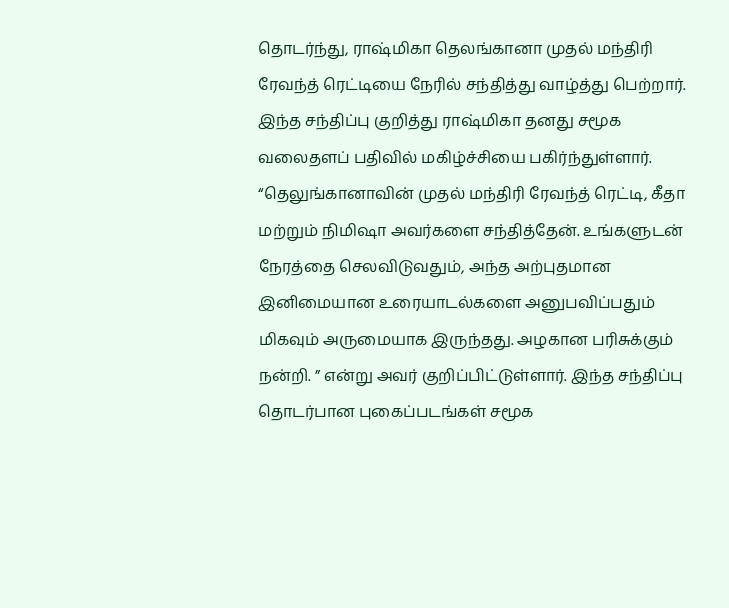தொடர்ந்து, ராஷ்மிகா தெலங்கானா முதல் மந்திரி ரேவந்த் ரெட்டியை நேரில் சந்தித்து வாழ்த்து பெற்றார். இந்த சந்திப்பு குறித்து ராஷ்மிகா தனது சமூக வலைதளப் பதிவில் மகிழ்ச்சியை பகிர்ந்துள்ளார். “தெலுங்கானாவின் முதல் மந்திரி ரேவந்த் ரெட்டி, கீதா மற்றும் நிமிஷா அவர்களை சந்தித்தேன். உங்களுடன் நேரத்தை செலவிடுவதும், அந்த அற்புதமான இனிமையான உரையாடல்களை அனுபவிப்பதும் மிகவும் அருமையாக இருந்தது. அழகான பரிசுக்கும் நன்றி. ” என்று அவர் குறிப்பிட்டுள்ளார். இந்த சந்திப்பு தொடர்பான புகைப்படங்கள் சமூக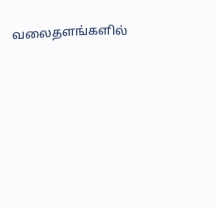வலைதளங்களில்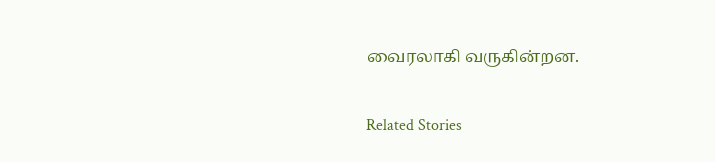வைரலாகி வருகின்றன.

Related Stories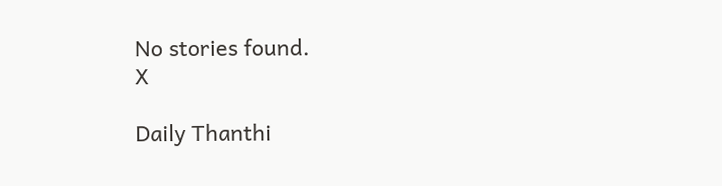No stories found.
X

Daily Thanthi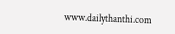www.dailythanthi.com